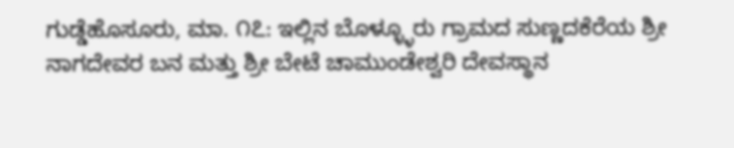ಗುಡ್ಡೆಹೊಸೂರು, ಮಾ. ೧೭: ಇಲ್ಲಿನ ಬೊಳ್ಳ್ಳೂರು ಗ್ರಾಮದ ಸುಣ್ಣದಕೆರೆಯ ಶ್ರೀ ನಾಗದೇವರ ಬನ ಮತ್ತು ಶ್ರೀ ಬೇಟೆ ಚಾಮುಂಡೇಶ್ವರಿ ದೇವಸ್ಥಾನ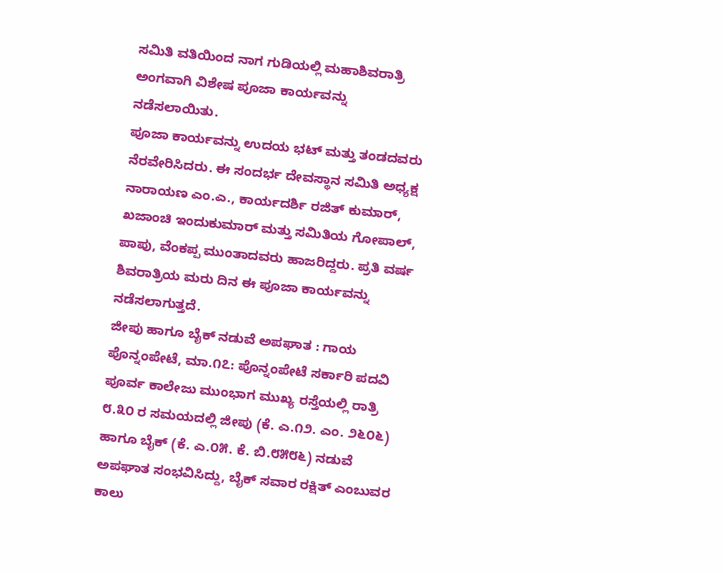ಸಮಿತಿ ವತಿಯಿಂದ ನಾಗ ಗುಡಿಯಲ್ಲಿ ಮಹಾಶಿವರಾತ್ರಿ ಅಂಗವಾಗಿ ವಿಶೇಷ ಪೂಜಾ ಕಾರ್ಯವನ್ನು ನಡೆಸಲಾಯಿತು.
ಪೂಜಾ ಕಾರ್ಯವನ್ನು ಉದಯ ಭಟ್ ಮತ್ತು ತಂಡದವರು ನೆರವೇರಿಸಿದರು. ಈ ಸಂದರ್ಭ ದೇವಸ್ಥಾನ ಸಮಿತಿ ಅಧ್ಯಕ್ಷ ನಾರಾಯಣ ಎಂ.ಎ., ಕಾರ್ಯದರ್ಶಿ ರಜಿತ್ ಕುಮಾರ್, ಖಜಾಂಚಿ ಇಂದುಕುಮಾರ್ ಮತ್ತು ಸಮಿತಿಯ ಗೋಪಾಲ್, ಪಾಪು, ವೆಂಕಪ್ಪ ಮುಂತಾದವರು ಹಾಜರಿದ್ದರು. ಪ್ರತಿ ವರ್ಷ ಶಿವರಾತ್ರಿಯ ಮರು ದಿನ ಈ ಪೂಜಾ ಕಾರ್ಯವನ್ನು ನಡೆಸಲಾಗುತ್ತದೆ.
ಜೀಪು ಹಾಗೂ ಬೈಕ್ ನಡುವೆ ಅಪಘಾತ : ಗಾಯ
ಪೊನ್ನಂಪೇಟೆ, ಮಾ.೧೭: ಪೊನ್ನಂಪೇಟೆ ಸರ್ಕಾರಿ ಪದವಿ ಪೂರ್ವ ಕಾಲೇಜು ಮುಂಭಾಗ ಮುಖ್ಯ ರಸ್ತೆಯಲ್ಲಿ ರಾತ್ರಿ ೮.೩೦ ರ ಸಮಯದಲ್ಲಿ ಜೀಪು (ಕೆ. ಎ.೧೨. ಎಂ. ೨೬೦೬) ಹಾಗೂ ಬೈಕ್ (ಕೆ. ಎ.೦೫. ಕೆ. ಬಿ.೮೫೮೬) ನಡುವೆ ಅಪಘಾತ ಸಂಭವಿಸಿದ್ದು, ಬೈಕ್ ಸವಾರ ರಕ್ಷಿತ್ ಎಂಬುವರ ಕಾಲು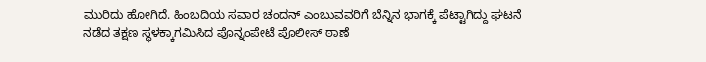ಮುರಿದು ಹೋಗಿದೆ. ಹಿಂಬದಿಯ ಸವಾರ ಚಂದನ್ ಎಂಬುವವರಿಗೆ ಬೆನ್ನಿನ ಭಾಗಕ್ಕೆ ಪೆಟ್ಟಾಗಿದ್ದು ಘಟನೆ ನಡೆದ ತಕ್ಷಣ ಸ್ಥಳಕ್ಕಾಗಮಿಸಿದ ಪೊನ್ನಂಪೇಟೆ ಪೊಲೀಸ್ ಠಾಣೆ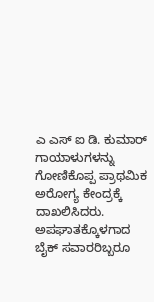ಎ ಎಸ್ ಐ ಡಿ. ಕುಮಾರ್ ಗಾಯಾಳುಗಳನ್ನು ಗೋಣಿಕೊಪ್ಪ ಪ್ರಾಥಮಿಕ ಅರೋಗ್ಯ ಕೇಂದ್ರಕ್ಕೆ ದಾಖಲಿಸಿದರು. ಅಪಘಾತಕ್ಕೊಳಗಾದ ಬೈಕ್ ಸವಾರರಿಬ್ಬರೂ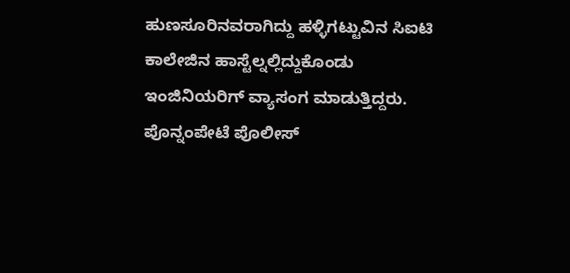ಹುಣಸೂರಿನವರಾಗಿದ್ದು ಹಳ್ಳಿಗಟ್ಟುವಿನ ಸಿಐಟಿ ಕಾಲೇಜಿನ ಹಾಸ್ಟೆಲ್ನಲ್ಲಿದ್ದುಕೊಂಡು ಇಂಜಿನಿಯರಿಗ್ ವ್ಯಾಸಂಗ ಮಾಡುತ್ತಿದ್ದರು. ಪೊನ್ನಂಪೇಟೆ ಪೊಲೀಸ್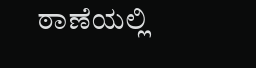ಠಾಣೆಯಲ್ಲಿ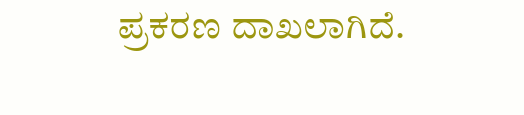ಪ್ರಕರಣ ದಾಖಲಾಗಿದೆ.